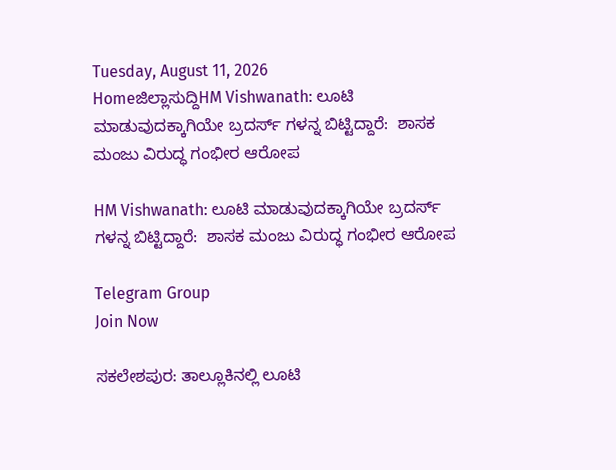Tuesday, August 11, 2026
Homeಜಿಲ್ಲಾಸುದ್ದಿHM Vishwanath: ಲೂಟಿ ಮಾಡುವುದಕ್ಕಾಗಿಯೇ ಬ್ರದರ್ಸ್ ಗಳನ್ನ ಬಿಟ್ಟಿದ್ದಾರೆ:  ಶಾಸಕ ಮಂಜು ವಿರುದ್ಧ ಗಂಭೀರ ಆರೋಪ

HM Vishwanath: ಲೂಟಿ ಮಾಡುವುದಕ್ಕಾಗಿಯೇ ಬ್ರದರ್ಸ್ ಗಳನ್ನ ಬಿಟ್ಟಿದ್ದಾರೆ:  ಶಾಸಕ ಮಂಜು ವಿರುದ್ಧ ಗಂಭೀರ ಆರೋಪ

Telegram Group
Join Now

ಸಕಲೇಶಪುರ: ತಾಲ್ಲೂಕಿನಲ್ಲಿ ಲೂಟಿ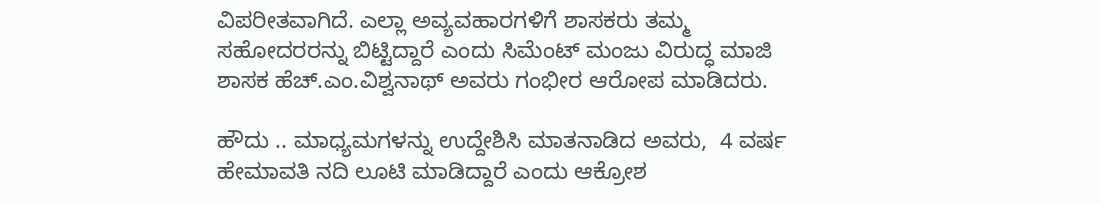ವಿಪರೀತವಾಗಿದೆ. ಎಲ್ಲಾ ಅವ್ಯವಹಾರಗಳಿಗೆ ಶಾಸಕರು ತಮ್ಮ ಸಹೋದರರನ್ನು ಬಿಟ್ಟಿದ್ದಾರೆ ಎಂದು ಸಿಮೆಂಟ್ ಮಂಜು ವಿರುದ್ಧ ಮಾಜಿ ಶಾಸಕ ಹೆಚ್.ಎಂ.ವಿಶ್ವನಾಥ್ ಅವರು ಗಂಭೀರ ಆರೋಪ ಮಾಡಿದರು.

ಹೌದು .. ಮಾಧ್ಯಮಗಳನ್ನು ಉದ್ದೇಶಿಸಿ ಮಾತನಾಡಿದ ಅವರು,  4 ವರ್ಷ ಹೇಮಾವತಿ ನದಿ ಲೂಟಿ ಮಾಡಿದ್ದಾರೆ ಎಂದು ಆಕ್ರೋಶ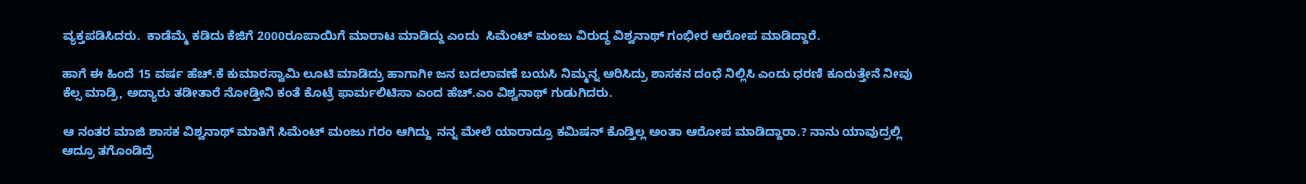ವ್ಯಕ್ತಪಡಿಸಿದರು.  ಕಾಡೆಮ್ಮೆ ಕಡಿದು ಕೆಜಿಗೆ 2000ರೂಪಾಯಿಗೆ ಮಾರಾಟ ಮಾಡಿದ್ದು ಎಂದು  ಸಿಮೆಂಟ್ ಮಂಜು ವಿರುದ್ಧ ವಿಶ್ವನಾಥ್ ಗಂಭೀರ ಆರೋಪ ಮಾಡಿದ್ದಾರೆ.

ಹಾಗೆ ಈ ಹಿಂದೆ 15 ವರ್ಷ ಹೆಚ್.ಕೆ ಕುಮಾರಸ್ವಾಮಿ ಲೂಟಿ ಮಾಡಿದ್ರು ಹಾಗಾಗೀ ಜನ ಬದಲಾವಣೆ ಬಯಸಿ ನಿಮ್ಮನ್ನ ಆರಿಸಿದ್ರು ಶಾಸಕನ ದಂಧೆ ನಿಲ್ಲಿಸಿ ಎಂದು ಧರಣಿ ಕೂರುತ್ತೇನೆ ನೀವು ಕೆಲ್ಸ ಮಾಡ್ರಿ, ಅದ್ಯಾರು ತಡೀತಾರೆ ನೋಡ್ತೀನಿ ಕಂತೆ ಕೊಟ್ರೆ ಫಾರ್ಮಲಿಟಿಸಾ ಎಂದ ಹೆಚ್.ಎಂ ವಿಶ್ವನಾಥ್ ಗುಡುಗಿದರು.

ಆ ನಂತರ ಮಾಜಿ ಶಾಸಕ ವಿಶ್ವನಾಥ್ ಮಾತಿಗೆ ಸಿಮೆಂಟ್ ಮಂಜು ಗರಂ ಆಗಿದ್ದು  ನನ್ನ ಮೇಲೆ ಯಾರಾದ್ರೂ ಕಮಿಷನ್ ಕೊಡ್ತಿಲ್ಲ ಅಂತಾ ಆರೋಪ ಮಾಡಿದ್ದಾರಾ.? ನಾನು ಯಾವುದ್ರಲ್ಲಿ ಆದ್ರೂ ತಗೊಂಡಿದ್ರೆ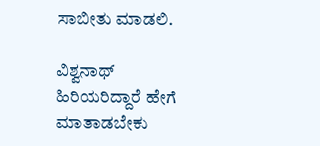ಸಾಬೀತು ಮಾಡಲಿ.

ವಿಶ್ವನಾಥ್ ಹಿರಿಯರಿದ್ದಾರೆ ಹೇಗೆ ಮಾತಾಡಬೇಕು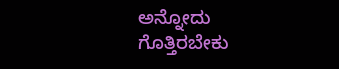ಅನ್ನೋದು ಗೊತ್ತಿರಬೇಕು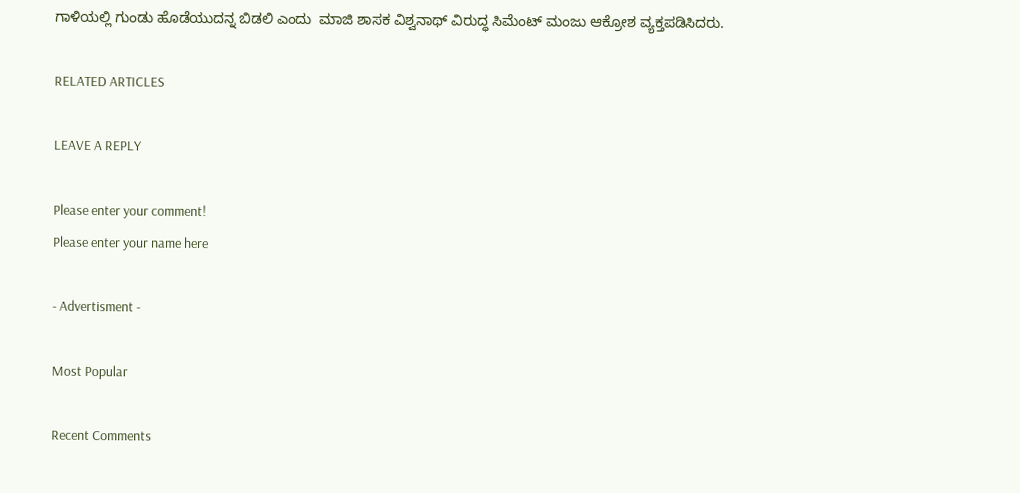ಗಾಳಿಯಲ್ಲಿ ಗುಂಡು ಹೊಡೆಯುದನ್ನ ಬಿಡಲಿ ಎಂದು  ಮಾಜಿ ಶಾಸಕ ವಿಶ್ವನಾಥ್ ವಿರುದ್ಧ ಸಿಮೆಂಟ್ ಮಂಜು ಆಕ್ರೋಶ ವ್ಯಕ್ತಪಡಿಸಿದರು.

RELATED ARTICLES

LEAVE A REPLY

Please enter your comment!
Please enter your name here

- Advertisment -

Most Popular

Recent Comments